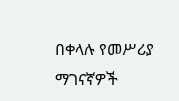በቀላሉ የመሥሪያ ማገናኛዎች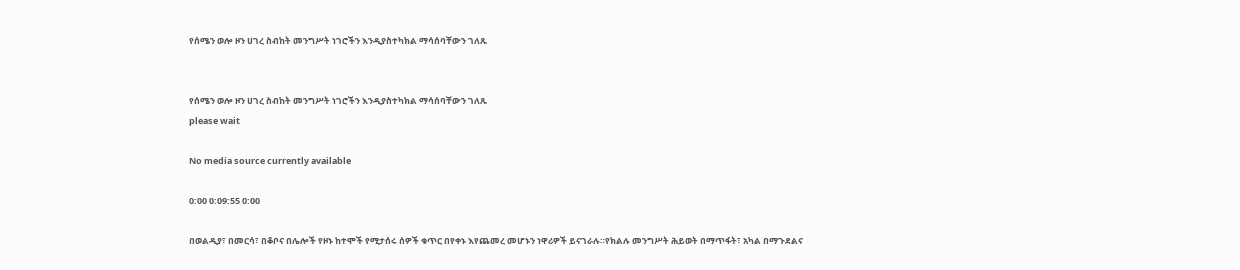የሰሜን ወሎ ዞን ሀገረ ስብከት መንግሥት ነገሮችን እንዲያስተካክል ማሳሰባቸውን ገለጹ


የሰሜን ወሎ ዞን ሀገረ ስብከት መንግሥት ነገሮችን እንዲያስተካክል ማሳሰባቸውን ገለጹ
please wait

No media source currently available

0:00 0:09:55 0:00

በወልዲያ፣ በመርሳ፣ በቆቦና በሌሎች የዞኑ ከተሞች የሚታሰሩ ሰዎች ቁጥር በየቀኑ እየጨመረ መሆኑን ነዋሪዎች ይናገራሉ።የክልሉ መንግሥት ሕይወት በማጥፋት፣ አካል በማጉደልና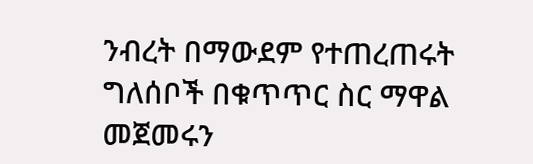ንብረት በማውደም የተጠረጠሩት ግለሰቦች በቁጥጥር ስር ማዋል መጀመሩን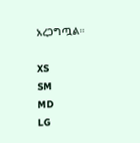አረጋግጧል።

XS
SM
MD
LG